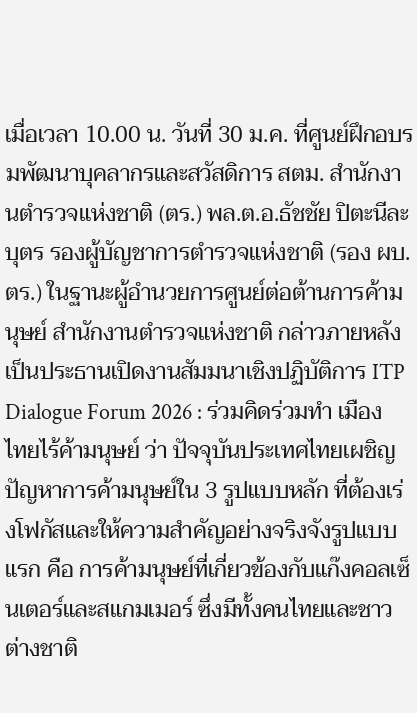เมื่อเวลา 10.00 น. วันที่ 30 ม.ค. ที่ศูนย์ฝึกอบรมพัฒนาบุคลากรและสวัสดิการ สตม. สำนักงานตำรวจแห่งชาติ (ตร.) พล.ต.อ.ธัชชัย ปิตะนีละบุตร รองผู้บัญชาการตำรวจแห่งชาติ (รอง ผบ.ตร.) ในฐานะผู้อำนวยการศูนย์ต่อต้านการค้ามนุษย์ สำนักงานตำรวจแห่งชาติ กล่าวภายหลังเป็นประธานเปิดงานสัมมนาเชิงปฏิบัติการ ITP Dialogue Forum 2026 : ร่วมคิดร่วมทำ เมืองไทยไร้ค้ามนุษย์ ว่า ปัจจุบันประเทศไทยเผชิญปัญหาการค้ามนุษย์ใน 3 รูปแบบหลัก ที่ต้องเร่งโฟกัสและให้ความสำคัญอย่างจริงจังรูปแบบแรก คือ การค้ามนุษย์ที่เกี่ยวข้องกับแก๊งคอลเซ็นเตอร์และสแกมเมอร์ ซึ่งมีทั้งคนไทยและชาวต่างชาติ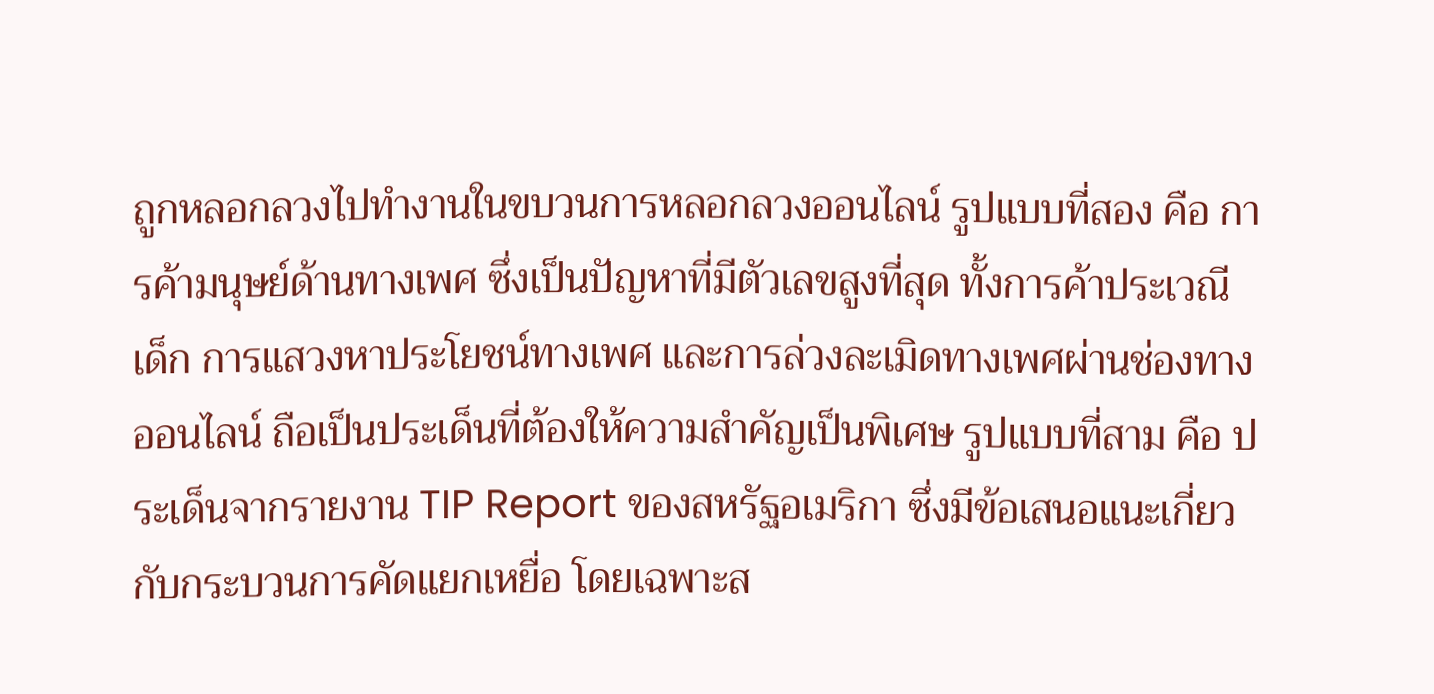ถูกหลอกลวงไปทำงานในขบวนการหลอกลวงออนไลน์ รูปแบบที่สอง คือ การค้ามนุษย์ด้านทางเพศ ซึ่งเป็นปัญหาที่มีตัวเลขสูงที่สุด ทั้งการค้าประเวณีเด็ก การแสวงหาประโยชน์ทางเพศ และการล่วงละเมิดทางเพศผ่านช่องทางออนไลน์ ถือเป็นประเด็นที่ต้องให้ความสำคัญเป็นพิเศษ รูปแบบที่สาม คือ ประเด็นจากรายงาน TIP Report ของสหรัฐอเมริกา ซึ่งมีข้อเสนอแนะเกี่ยวกับกระบวนการคัดแยกเหยื่อ โดยเฉพาะส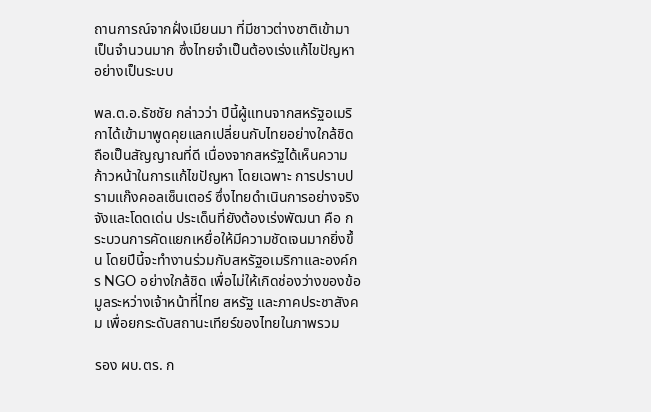ถานการณ์จากฝั่งเมียนมา ที่มีชาวต่างชาติเข้ามาเป็นจำนวนมาก ซึ่งไทยจำเป็นต้องเร่งแก้ไขปัญหาอย่างเป็นระบบ

พล.ต.อ.ธัชชัย กล่าวว่า ปีนี้ผู้แทนจากสหรัฐอเมริกาได้เข้ามาพูดคุยแลกเปลี่ยนกับไทยอย่างใกล้ชิด ถือเป็นสัญญาณที่ดี เนื่องจากสหรัฐได้เห็นความก้าวหน้าในการแก้ไขปัญหา โดยเฉพาะ การปราบปรามแก๊งคอลเซ็นเตอร์ ซึ่งไทยดำเนินการอย่างจริงจังและโดดเด่น ประเด็นที่ยังต้องเร่งพัฒนา คือ กระบวนการคัดแยกเหยื่อให้มีความชัดเจนมากยิ่งขึ้น โดยปีนี้จะทำงานร่วมกับสหรัฐอเมริกาและองค์กร NGO อย่างใกล้ชิด เพื่อไม่ให้เกิดช่องว่างของข้อมูลระหว่างเจ้าหน้าที่ไทย สหรัฐ และภาคประชาสังคม เพื่อยกระดับสถานะเทียร์ของไทยในภาพรวม

รอง ผบ.ตร. ก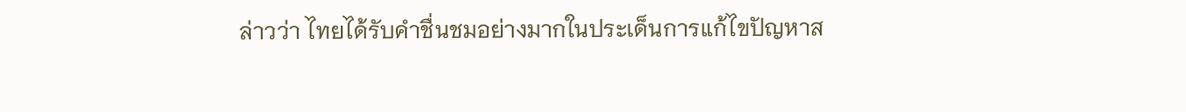ล่าวว่า ไทยได้รับคำชื่นชมอย่างมากในประเด็นการแก้ไขปัญหาส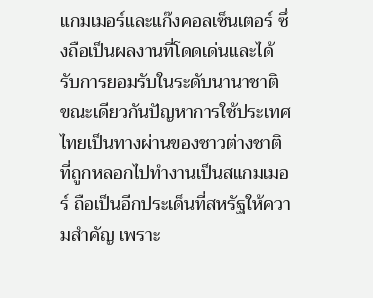แกมเมอร์และแก๊งคอลเซ็นเตอร์ ซึ่งถือเป็นผลงานที่โดดเด่นและได้รับการยอมรับในระดับนานาชาติ ขณะเดียวกันปัญหาการใช้ประเทศไทยเป็นทางผ่านของชาวต่างชาติที่ถูกหลอกไปทำงานเป็นสแกมเมอร์ ถือเป็นอีกประเด็นที่สหรัฐให้ความสำคัญ เพราะ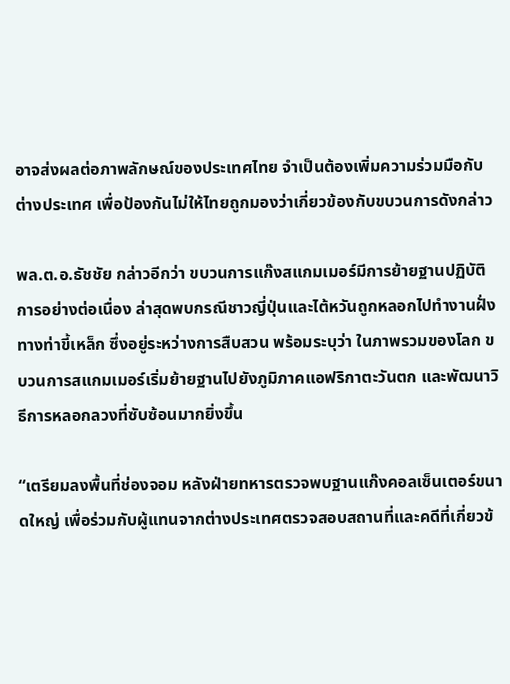อาจส่งผลต่อภาพลักษณ์ของประเทศไทย จำเป็นต้องเพิ่มความร่วมมือกับต่างประเทศ เพื่อป้องกันไม่ให้ไทยถูกมองว่าเกี่ยวข้องกับขบวนการดังกล่าว

พล.ต.อ.ธัชชัย กล่าวอีกว่า ขบวนการแก๊งสแกมเมอร์มีการย้ายฐานปฏิบัติการอย่างต่อเนื่อง ล่าสุดพบกรณีชาวญี่ปุ่นและไต้หวันถูกหลอกไปทำงานฝั่งทางท่าขี้เหล็ก ซึ่งอยู่ระหว่างการสืบสวน พร้อมระบุว่า ในภาพรวมของโลก ขบวนการสแกมเมอร์เริ่มย้ายฐานไปยังภูมิภาคแอฟริกาตะวันตก และพัฒนาวิธีการหลอกลวงที่ซับซ้อนมากยิ่งขึ้น

“เตรียมลงพื้นที่ช่องจอม หลังฝ่ายทหารตรวจพบฐานแก๊งคอลเซ็นเตอร์ขนาดใหญ่ เพื่อร่วมกับผู้แทนจากต่างประเทศตรวจสอบสถานที่และคดีที่เกี่ยวข้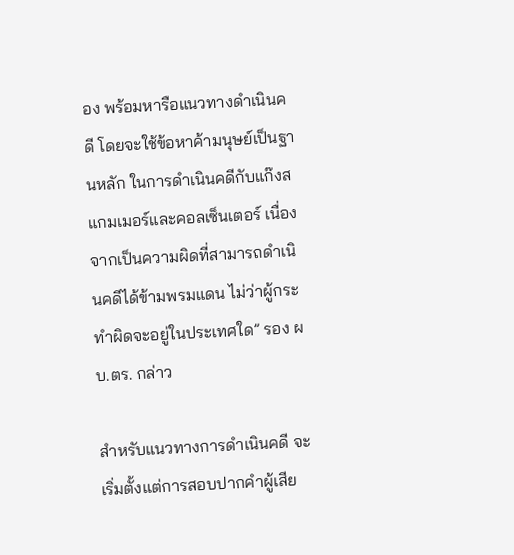อง พร้อมหารือแนวทางดำเนินคดี โดยจะใช้ข้อหาค้ามนุษย์เป็นฐานหลัก ในการดำเนินคดีกับแก๊งสแกมเมอร์และคอลเซ็นเตอร์ เนื่องจากเป็นความผิดที่สามารถดำเนินคดีได้ข้ามพรมแดน ไม่ว่าผู้กระทำผิดจะอยู่ในประเทศใด” รอง ผบ.ตร. กล่าว

สำหรับแนวทางการดำเนินคดี จะเริ่มตั้งแต่การสอบปากคำผู้เสีย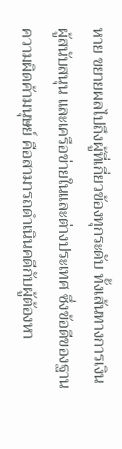หาย ขยายผลไปถึงผู้ที่เกี่ยวข้องทุกระดับ ทั้งเส้นทางการเงิน ผู้สนับสนุน และเครือข่ายในและต่างประเทศ ซึ่งข้อดีของฐานความผิดค้ามนุษย์ คือสามารถดำเนินคดีกับผู้ต้องหา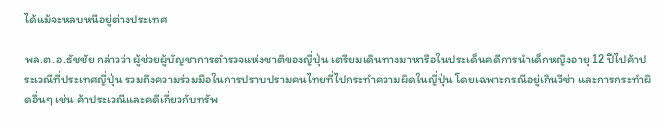ได้แม้จะหลบหนีอยู่ต่างประเทศ

พล.ต.อ.ธัชชัย กล่าวว่า ผู้ช่วยผู้บัญชาการตำรวจแห่งชาติของญี่ปุ่น เตรียมเดินทางมาหารือในประเด็นคดีการนำเด็กหญิงอายุ 12 ปีไปค้าประเวณีที่ประเทศญี่ปุ่น รวมถึงความร่วมมือในการปราบปรามคนไทยที่ไปกระทำความผิดในญี่ปุ่น โดยเฉพาะกรณีอยู่เกินวีซ่า และการกระทำผิดอื่นๆ เช่น ค้าประเวณีและคดีเกี่ยวกับทรัพ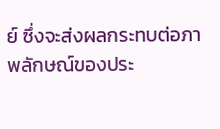ย์ ซึ่งจะส่งผลกระทบต่อภาพลักษณ์ของประ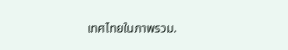เทศไทยในภาพรวม.